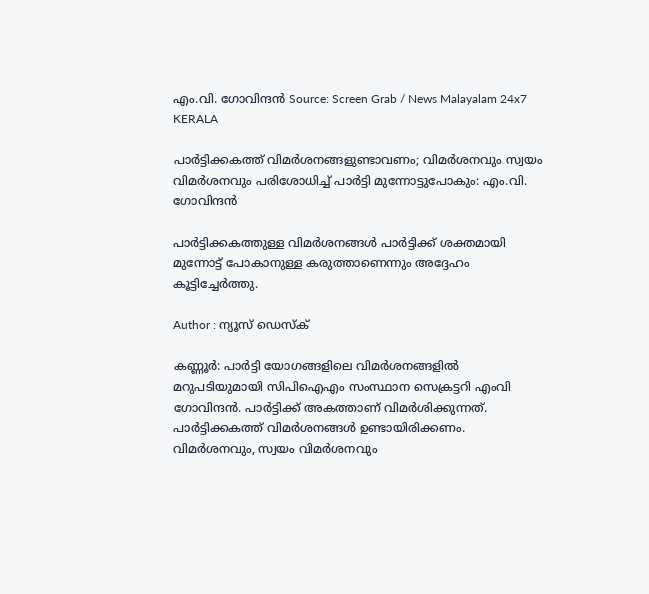എം.വി. ഗോവിന്ദന്‍ Source: Screen Grab / News Malayalam 24x7
KERALA

പാര്‍ട്ടിക്കകത്ത് വിമര്‍ശനങ്ങളുണ്ടാവണം; വിമര്‍ശനവും സ്വയം വിമര്‍ശനവും പരിശോധിച്ച് പാര്‍ട്ടി മുന്നോട്ടുപോകും: എം.വി. ഗോവിന്ദന്‍

പാര്‍ട്ടിക്കകത്തുള്ള വിമര്‍ശനങ്ങള്‍ പാര്‍ട്ടിക്ക് ശക്തമായി മുന്നോട്ട് പോകാനുള്ള കരുത്താണെന്നും അദ്ദേഹം കൂട്ടിച്ചേര്‍ത്തു.

Author : ന്യൂസ് ഡെസ്ക്

കണ്ണൂര്‍: പാര്‍ട്ടി യോഗങ്ങളിലെ വിമര്‍ശനങ്ങളില്‍ മറുപടിയുമായി സിപിഐഎം സംസ്ഥാന സെക്രട്ടറി എംവി ഗോവിന്ദന്‍. പാര്‍ട്ടിക്ക് അകത്താണ് വിമര്‍ശിക്കുന്നത്. പാര്‍ട്ടിക്കകത്ത് വിമര്‍ശനങ്ങള്‍ ഉണ്ടായിരിക്കണം. വിമര്‍ശനവും, സ്വയം വിമര്‍ശനവും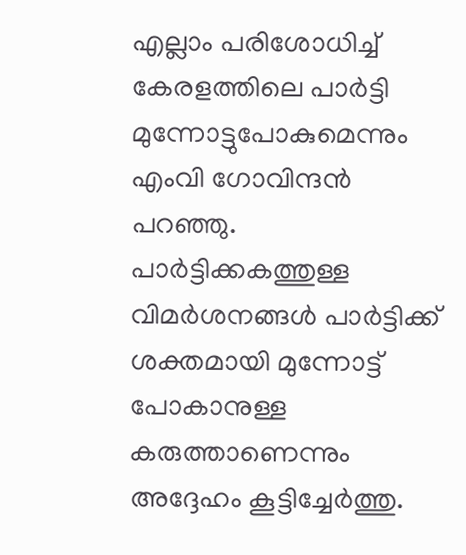എല്ലാം പരിശോധിച്ച് കേരളത്തിലെ പാര്‍ട്ടി മുന്നോട്ടുപോകുമെന്നും എംവി ഗോവിന്ദന്‍ പറഞ്ഞു. പാര്‍ട്ടിക്കകത്തുള്ള വിമര്‍ശനങ്ങള്‍ പാര്‍ട്ടിക്ക് ശക്തമായി മുന്നോട്ട് പോകാനുള്ള കരുത്താണെന്നും അദ്ദേഹം കൂട്ടിച്ചേര്‍ത്തു.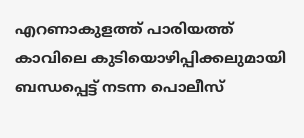എറണാകുളത്ത് പാരിയത്ത് കാവിലെ കുടിയൊഴിപ്പിക്കലുമായി ബന്ധപ്പെട്ട് നടന്ന പൊലീസ്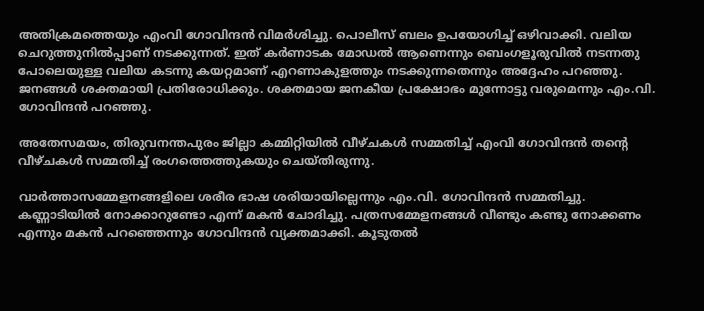അതിക്രമത്തെയും എംവി ഗോവിന്ദന്‍ വിമര്‍ശിച്ചു. പൊലീസ് ബലം ഉപയോഗിച്ച് ഒഴിവാക്കി. വലിയ ചെറുത്തുനില്‍പ്പാണ് നടക്കുന്നത്. ഇത് കര്‍ണാടക മോഡല്‍ ആണെന്നും ബെംഗളൂരുവില്‍ നടന്നതു പോലെയുള്ള വലിയ കടന്നു കയറ്റമാണ് എറണാകുളത്തും നടക്കുന്നതെന്നും അദ്ദേഹം പറഞ്ഞു. ജനങ്ങള്‍ ശക്തമായി പ്രതിരോധിക്കും. ശക്തമായ ജനകീയ പ്രക്ഷോഭം മുന്നോട്ടു വരുമെന്നും എം.വി. ഗോവിന്ദന്‍ പറഞ്ഞു.

അതേസമയം, തിരുവനന്തപുരം ജില്ലാ കമ്മിറ്റിയില്‍ വീഴ്ചകള്‍ സമ്മതിച്ച് എംവി ഗോവിന്ദന്‍ തന്റെ വീഴ്ചകള്‍ സമ്മതിച്ച് രംഗത്തെത്തുകയും ചെയ്തിരുന്നു.

വാര്‍ത്താസമ്മേളനങ്ങളിലെ ശരീര ഭാഷ ശരിയായില്ലെന്നും എം.വി. ഗോവിന്ദന്‍ സമ്മതിച്ചു. കണ്ണാടിയില്‍ നോക്കാറുണ്ടോ എന്ന് മകന്‍ ചോദിച്ചു. പത്രസമ്മേളനങ്ങള്‍ വീണ്ടും കണ്ടു നോക്കണം എന്നും മകന്‍ പറഞ്ഞെന്നും ഗോവിന്ദന്‍ വ്യക്തമാക്കി. കൂടുതല്‍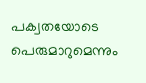പക്വതയോടെ പെരുമാറുമെന്നും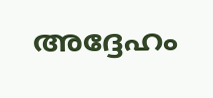അദ്ദേഹം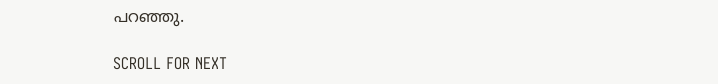പറഞ്ഞു.

SCROLL FOR NEXT